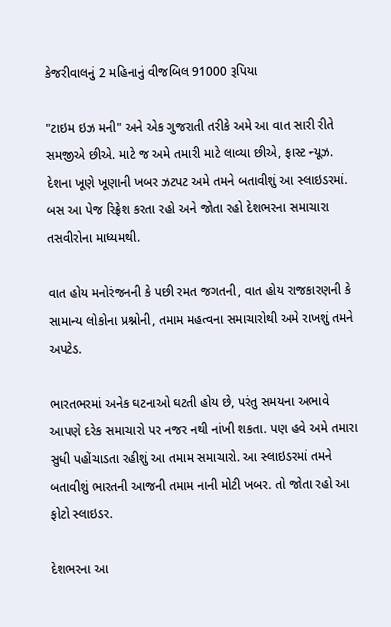કેજરીવાલનું 2 મહિનાનું વીજબિલ 91000 રૂપિયા

"ટાઇમ ઇઝ મની" અને એક ગુજરાતી તરીકે અમે આ વાત સારી રીતે સમજીએ છીએ. માટે જ અમે તમારી માટે લાવ્યા છીએ, ફાસ્ટ ન્યૂઝ. દેશના ખૂણે ખૂણાની ખબર ઝટપટ અમે તમને બતાવીશું આ સ્લાઇડરમાં. બસ આ પેજ રિફ્રેશ કરતા રહો અને જોતા રહો દેશભરના સમાચારા તસવીરોના માધ્યમથી.

વાત હોય મનોરંજનની કે પછી રમત જગતની, વાત હોય રાજકારણની કે સામાન્ય લોકોના પ્રશ્નોની, તમામ મહત્વના સમાચારોથી અમે રાખશું તમને અપટેડ.

ભારતભરમાં અનેક ઘટનાઓ ઘટતી હોય છે, પરંતુ સમયના અભાવે આપણે દરેક સમાચારો પર નજર નથી નાંખી શકતા. પણ હવે અમે તમારા સુધી પહોંચાડતા રહીશું આ તમામ સમાચારો. આ સ્લાઇડરમાં તમને બતાવીશું ભારતની આજની તમામ નાની મોટી ખબર. તો જોતા રહો આ ફોટો સ્લાઇડર.

દેશભરના આ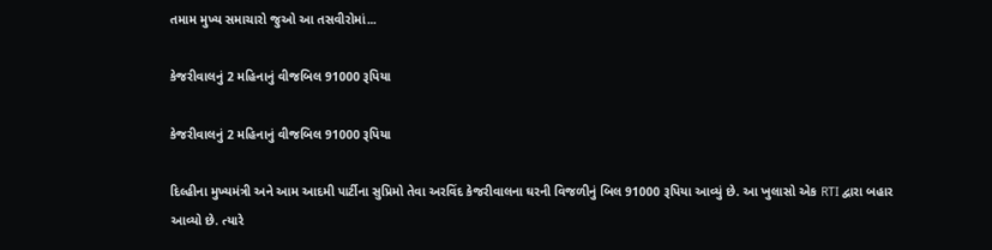તમામ મુખ્ય સમાચારો જુઓ આ તસવીરોમાં...

કેજરીવાલનું 2 મહિનાનું વીજબિલ 91000 રૂપિયા

કેજરીવાલનું 2 મહિનાનું વીજબિલ 91000 રૂપિયા

દિલ્હીના મુખ્યમંત્રી અને આમ આદમી પાર્ટીના સુપ્રિમો તેવા અરવિંદ કેજરીવાલના ઘરની વિજળીનું બિલ 91000 રૂપિયા આવ્યું છે. આ ખુલાસો એક RTI દ્વારા બહાર આવ્યો છે. ત્યારે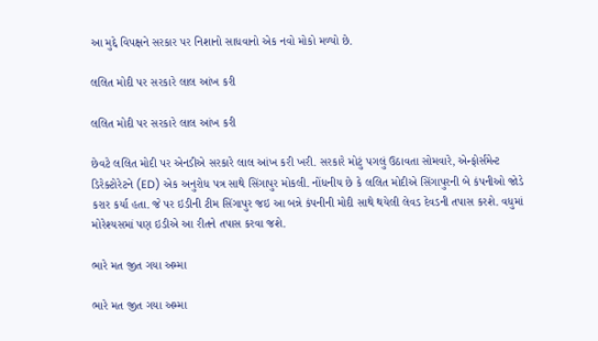આ મુદ્દે વિપક્ષને સરકાર પર નિશાનો સાધવાનો એક નવો મોકો મળ્યો છે.

લલિત મોદી પર સરકારે લાલ આંખ કરી

લલિત મોદી પર સરકારે લાલ આંખ કરી

છેવટે લલિત મોદી પર એનડીએ સરકારે લાલ આંખ કરી ખરી. સરકારે મોટું પગલું ઉઠાવતા સોમવારે, એન્ફોર્સમેન્ટ ડિરેક્ટોરેટને (ED) એક અનુરોધ પત્ર સાથે સિંગાપુર મોકલી. નોંધનીય છે કે લલિત મોદીએ સિંગાપુરની બે કંપનીઓ જોડે કરાર કર્યા હતા. જે પર ઇડીની ટીમ સિંગાપુર જઇ આ બન્ને કંપનીની મોદી સાથે થયેલી લેવડ દેવડની તપાસ કરશે. વધુમાં મોરેશ્યસમાં પણ ઇડીએ આ રીતને તપાસ કરવા જશે.

ભારે મત જીત ગયા અમ્મા

ભારે મત જીત ગયા અમ્મા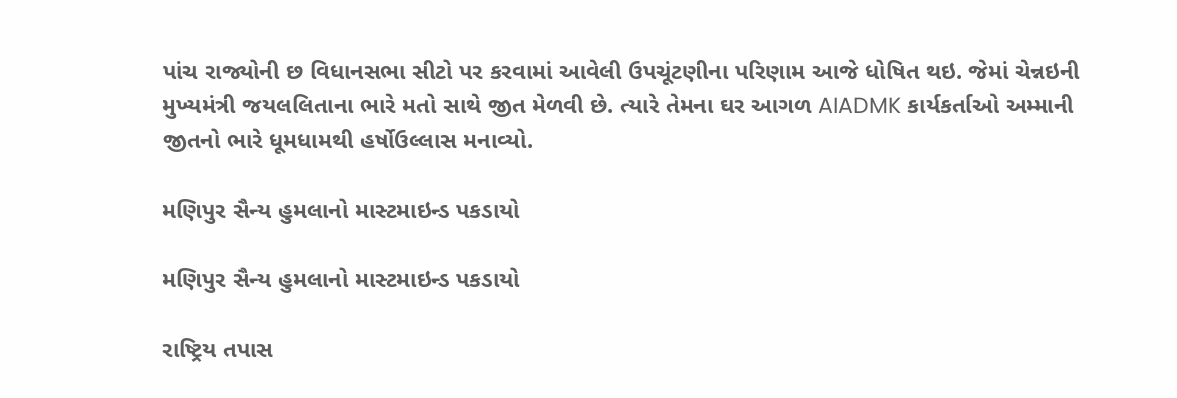પાંચ રાજ્યોની છ વિધાનસભા સીટો પર કરવામાં આવેલી ઉપચૂંટણીના પરિણામ આજે ધોષિત થઇ. જેમાં ચેન્નઇની મુખ્યમંત્રી જયલલિતાના ભારે મતો સાથે જીત મેળવી છે. ત્યારે તેમના ઘર આગળ AIADMK કાર્યકર્તાઓ અમ્માની જીતનો ભારે ધૂમધામથી હર્ષોઉલ્લાસ મનાવ્યો.

મણિપુર સૈન્ય હુમલાનો માસ્ટમાઇન્ડ પકડાયો

મણિપુર સૈન્ય હુમલાનો માસ્ટમાઇન્ડ પકડાયો

રાષ્ટ્રિય તપાસ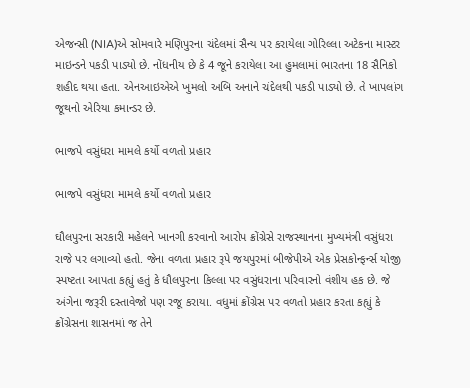એજન્સી (NIA)એ સોમવારે મણિપુરના ચંદેલમાં સૈન્ય પર કરાયેલા ગોરિલ્લા અટેકના માસ્ટર માઇન્ડને પકડી પાડ્યો છે. નોંધનીય છે કે 4 જૂને કરાયેલા આ હુમલામાં ભારતના 18 સૈનિકો શહીદ થયા હતા. એનઆઇએએ ખુમલો અબિ અનાને ચંદેલથી પકડી પાડ્યો છે. તે ખાપલાંગ જૂથનો એરિયા કમાન્ડર છે.

ભાજપે વસુંધરા મામલે કર્યો વળતો પ્રહાર

ભાજપે વસુંધરા મામલે કર્યો વળતો પ્રહાર

ઘૌલપુરના સરકારી મહેલને ખાનગી કરવાનો આરોપ ક્રોંગ્રેસે રાજસ્થાનના મુખ્યમંત્રી વસુંધરા રાજે પર લગાવ્યો હતો. જેના વળતા પ્રહાર રૂપે જયપુરમાં બીજેપીએ એક પ્રેસકોન્ફર્ન્સ યોજી સ્પષ્ટતા આપતા કહ્યું હતું કે ધૌલપુરના કિલ્લા પર વસુંધરાના પરિવારનો વંશીય હક છે. જે અંગેના જરૂરી દસ્તાવેજો પણ રજૂ કરાયા. વધુમાં ક્રોંગ્રેસ પર વળતો પ્રહાર કરતા કહ્યું કે ક્રોંગ્રેસના શાસનમાં જ તેને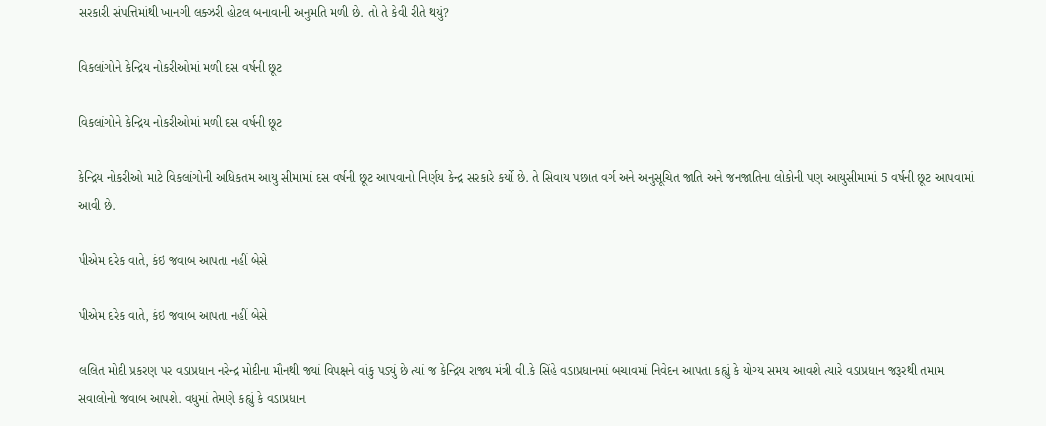સરકારી સંપત્તિમાંથી ખાનગી લક્ઝરી હોટલ બનાવાની અનુમતિ મળી છે. તો તે કેવી રીતે થયું?

વિકલાંગોને કેન્દ્રિય નોકરીઓમાં મળી દસ વર્ષની છૂટ

વિકલાંગોને કેન્દ્રિય નોકરીઓમાં મળી દસ વર્ષની છૂટ

કેન્દ્રિય નોકરીઓ માટે વિકલાંગોની અધિકતમ આયુ સીમામાં દસ વર્ષની છૂટ આપવાનો નિર્ણય કેન્દ્ર સરકારે કર્યો છે. તે સિવાય પછાત વર્ગ અને અનુસૂચિત જાતિ અને જનજાતિના લોકોની પણ આયુસીમામાં 5 વર્ષની છૂટ આપવામાં આવી છે.

પીએમ દરેક વાતે, કંઇ જવાબ આપતા નહીં બેસે

પીએમ દરેક વાતે, કંઇ જવાબ આપતા નહીં બેસે

લલિત મોદી પ્રકરણ પર વડાપ્રધાન નરેન્દ્ર મોદીના મૌનથી જ્યાં વિપક્ષને વાંકુ પડ્યું છે ત્યાં જ કેન્દ્રિય રાજ્ય મંત્રી વી.કે સિંહે વડાપ્રધાનમાં બચાવમાં નિવેદન આપતા કહ્યું કે યોગ્ય સમય આવશે ત્યારે વડાપ્રધાન જરૂરથી તમામ સવાલોનો જવાબ આપશે. વધુમાં તેમણે કહ્યું કે વડાપ્રધાન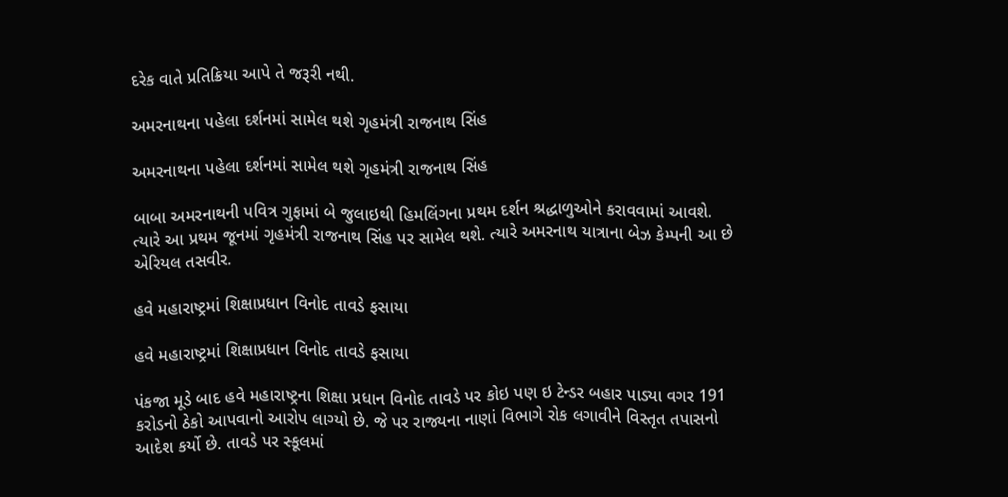દરેક વાતે પ્રતિક્રિયા આપે તે જરૂરી નથી.

અમરનાથના પહેલા દર્શનમાં સામેલ થશે ગૃહમંત્રી રાજનાથ સિંહ

અમરનાથના પહેલા દર્શનમાં સામેલ થશે ગૃહમંત્રી રાજનાથ સિંહ

બાબા અમરનાથની પવિત્ર ગુફામાં બે જુલાઇથી હિમલિંગના પ્રથમ દર્શન શ્રદ્ધાળુઓને કરાવવામાં આવશે. ત્યારે આ પ્રથમ જૂનમાં ગૃહમંત્રી રાજનાથ સિંહ પર સામેલ થશે. ત્યારે અમરનાથ યાત્રાના બેઝ કેમ્પની આ છે એરિયલ તસવીર.

હવે મહારાષ્ટ્રમાં શિક્ષાપ્રધાન વિનોદ તાવડે ફસાયા

હવે મહારાષ્ટ્રમાં શિક્ષાપ્રધાન વિનોદ તાવડે ફસાયા

પંકજા મૂડે બાદ હવે મહારાષ્ટ્રના શિક્ષા પ્રધાન વિનોદ તાવડે પર કોઇ પણ ઇ ટેન્ડર બહાર પાડ્યા વગર 191 કરોડનો ઠેકો આપવાનો આરોપ લાગ્યો છે. જે પર રાજ્યના નાણાં વિભાગે રોક લગાવીને વિસ્તૃત તપાસનો આદેશ કર્યો છે. તાવડે પર સ્કૂલમાં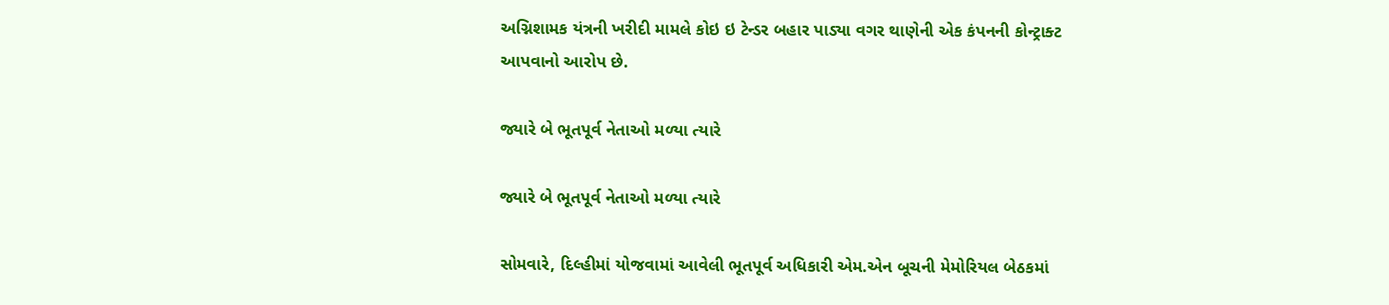અગ્નિશામક યંત્રની ખરીદી મામલે કોઇ ઇ ટેન્ડર બહાર પાડ્યા વગર થાણેની એક કંપનની કોન્ટ્રાક્ટ આપવાનો આરોપ છે.

જ્યારે બે ભૂતપૂર્વ નેતાઓ મળ્યા ત્યારે

જ્યારે બે ભૂતપૂર્વ નેતાઓ મળ્યા ત્યારે

સોમવારે, દિલ્હીમાં યોજવામાં આવેલી ભૂતપૂર્વ અધિકારી એમ.એન બૂચની મેમોરિયલ બેઠકમાં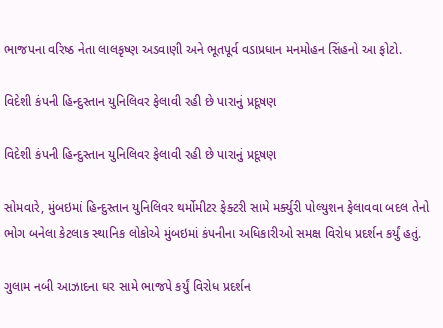ભાજપના વરિષ્ઠ નેતા લાલકૃષ્ણ અડવાણી અને ભૂતપૂર્વ વડાપ્રધાન મનમોહન સિંહનો આ ફોટો.

વિદેશી કંપની હિન્દુસ્તાન યુનિલિવર ફેલાવી રહી છે પારાનું પ્રદૂષણ

વિદેશી કંપની હિન્દુસ્તાન યુનિલિવર ફેલાવી રહી છે પારાનું પ્રદૂષણ

સોમવારે, મુંબઇમાં હિન્દુસ્તાન યુનિલિવર થર્મોમીટર ફેક્ટરી સામે મર્ક્યુરી પોલ્યુશન ફેલાવવા બદલ તેનો ભોગ બનેલા કેટલાક સ્થાનિક લોકોએ મુંબઇમાં કંપનીના અધિકારીઓ સમક્ષ વિરોધ પ્રદર્શન કર્યું હતું.

ગુલામ નબી આઝાદના ઘર સામે ભાજપે કર્યું વિરોધ પ્રદર્શન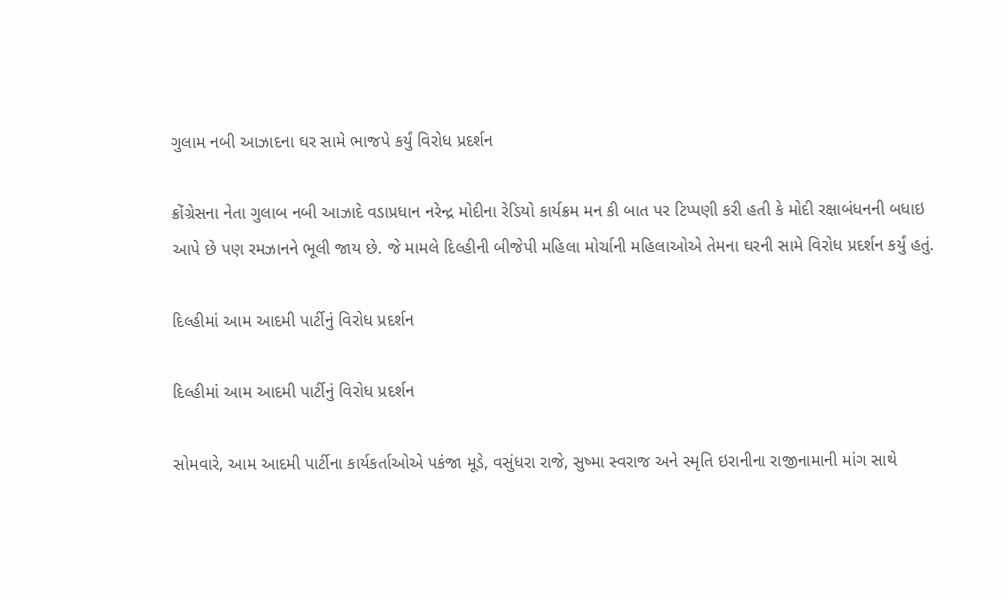ગુલામ નબી આઝાદના ઘર સામે ભાજપે કર્યું વિરોધ પ્રદર્શન

ક્રોંગ્રેસના નેતા ગુલાબ નબી આઝાદે વડાપ્રધાન નરેન્દ્ર મોદીના રેડિયો કાર્યક્રમ મન કી બાત પર ટિપ્પણી કરી હતી કે મોદી રક્ષાબંધનની બધાઇ આપે છે પણ રમઝાનને ભૂલી જાય છે. જે મામલે દિલ્હીની બીજેપી મહિલા મોર્ચાની મહિલાઓએ તેમના ઘરની સામે વિરોધ પ્રદર્શન કર્યું હતું.

દિલ્હીમાં આમ આદમી પાર્ટીનું વિરોધ પ્રદર્શન

દિલ્હીમાં આમ આદમી પાર્ટીનું વિરોધ પ્રદર્શન

સોમવારે, આમ આદમી પાર્ટીના કાર્યકર્તાઓએ પકંજા મૂડે, વસુંધરા રાજે, સુષ્મા સ્વરાજ અને સ્મૃતિ ઇરાનીના રાજીનામાની માંગ સાથે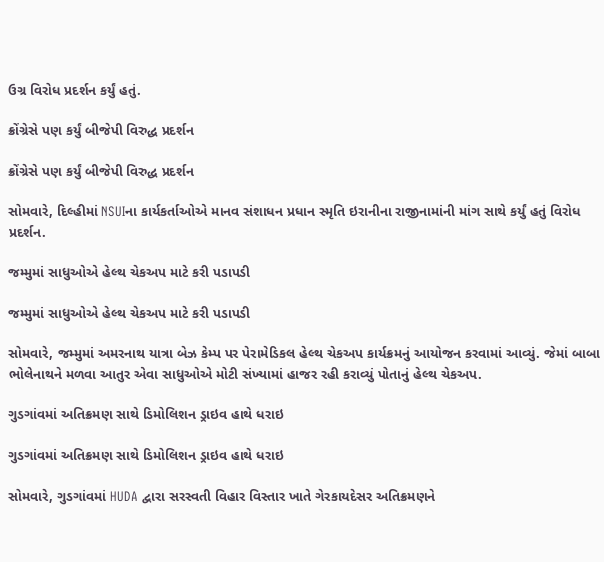ઉગ્ર વિરોધ પ્રદર્શન કર્યું હતું.

ક્રોંગ્રેસે પણ કર્યું બીજેપી વિરુદ્ધ પ્રદર્શન

ક્રોંગ્રેસે પણ કર્યું બીજેપી વિરુદ્ધ પ્રદર્શન

સોમવારે, દિલ્હીમાં NSUIના કાર્યકર્તાઓએ માનવ સંશાધન પ્રધાન સ્મૃતિ ઇરાનીના રાજીનામાંની માંગ સાથે કર્યું હતું વિરોધ પ્રદર્શન.

જમ્મુમાં સાધુઓએ હેલ્થ ચેકઅપ માટે કરી પડાપડી

જમ્મુમાં સાધુઓએ હેલ્થ ચેકઅપ માટે કરી પડાપડી

સોમવારે, જમ્મુમાં અમરનાથ યાત્રા બેઝ કેમ્પ પર પેરામેડિકલ હેલ્થ ચેકઅપ કાર્યક્રમનું આયોજન કરવામાં આવ્યું. જેમાં બાબા ભોલેનાથને મળવા આતુર એવા સાધુઓએ મોટી સંખ્યામાં હાજર રહી કરાવ્યું પોતાનું હેલ્થ ચેકઅપ.

ગુડગાંવમાં અતિક્રમણ સાથે ડિમોલિશન ડ્રાઇવ હાથે ધરાઇ

ગુડગાંવમાં અતિક્રમણ સાથે ડિમોલિશન ડ્રાઇવ હાથે ધરાઇ

સોમવારે, ગુડગાંવમાં HUDA દ્વારા સરસ્વતી વિહાર વિસ્તાર ખાતે ગેરકાયદેસર અતિક્રમણને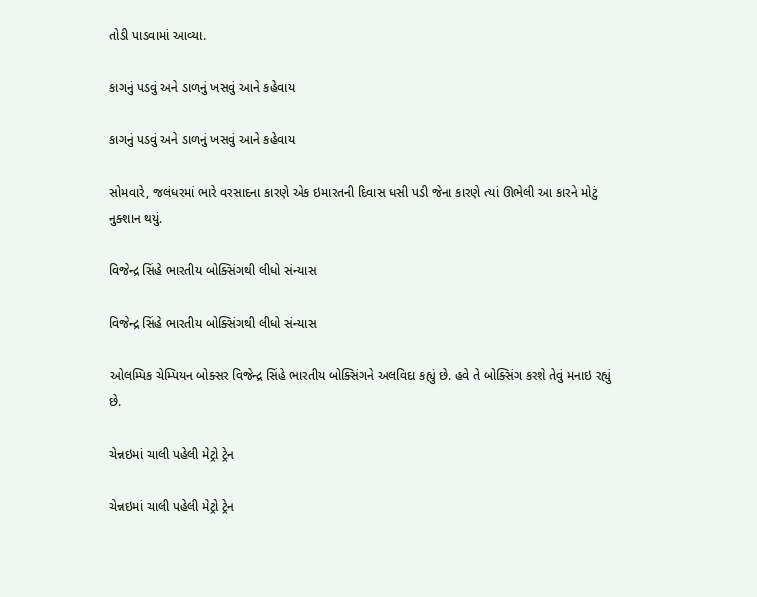તોડી પાડવામાં આવ્યા.

કાગનું પડવું અને ડાળનું ખસવું આને કહેવાય

કાગનું પડવું અને ડાળનું ખસવું આને કહેવાય

સોમવારે, જલંધરમાં ભારે વરસાદના કારણે એક ઇમારતની દિવાસ ધસી પડી જેના કારણે ત્યાં ઊભેલી આ કારને મોટું નુક્શાન થયું.

વિજેન્દ્ર સિંહે ભારતીય બોક્સિંગથી લીધો સંન્યાસ

વિજેન્દ્ર સિંહે ભારતીય બોક્સિંગથી લીધો સંન્યાસ

ઓલમ્પિક ચેમ્પિયન બોક્સર વિજેન્દ્ર સિંહે ભારતીય બોક્સિંગને અલવિદા કહ્યું છે. હવે તે બોક્સિંગ કરશે તેવું મનાઇ રહ્યું છે.

ચેન્નઇમાં ચાલી પહેલી મેટ્રો ટ્રેન

ચેન્નઇમાં ચાલી પહેલી મેટ્રો ટ્રેન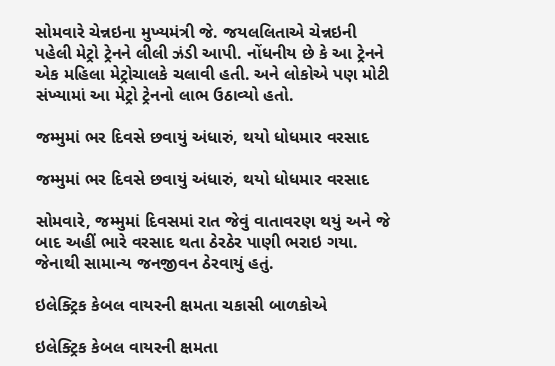સોમવારે ચેન્નઇના મુખ્યમંત્રી જે. જયલલિતાએ ચેન્નઇની પહેલી મેટ્રો ટ્રેનને લીલી ઝંડી આપી. નોંધનીય છે કે આ ટ્રેનને એક મહિલા મેટ્રોચાલકે ચલાવી હતી. અને લોકોએ પણ મોટી સંખ્યામાં આ મેટ્રો ટ્રેનનો લાભ ઉઠાવ્યો હતો.

જમ્મુમાં ભર દિવસે છવાયું અંધારું, થયો ધોધમાર વરસાદ

જમ્મુમાં ભર દિવસે છવાયું અંધારું, થયો ધોધમાર વરસાદ

સોમવારે, જમ્મુમાં દિવસમાં રાત જેવું વાતાવરણ થયું અને જે બાદ અહીં ભારે વરસાદ થતા ઠેરઠેર પાણી ભરાઇ ગયા. જેનાથી સામાન્ય જનજીવન ઠેરવાયું હતું.

ઇલેક્ટ્રિક કેબલ વાયરની ક્ષમતા ચકાસી બાળકોએ

ઇલેક્ટ્રિક કેબલ વાયરની ક્ષમતા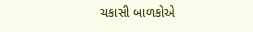ચકાસી બાળકોએ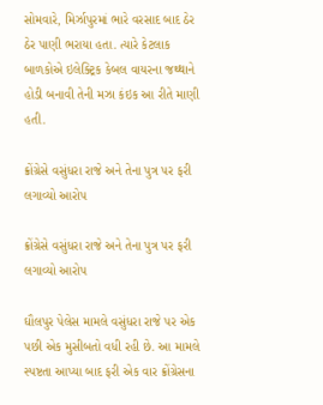સોમવારે, મિર્ઝાપુરમાં ભારે વરસાદ બાદ ઠેર ઠેર પાણી ભરાયા હતા. ત્યારે કેટલાક બાળકોએ ઇલેક્ટ્રિક કેબલ વાયરના જથ્થાને હોડી બનાવી તેની મઝા કંઇક આ રીતે માણી હતી.

ક્રોંગ્રેસે વસુંધરા રાજે અને તેના પુત્ર પર ફરી લગાવ્યો આરોપ

ક્રોંગ્રેસે વસુંધરા રાજે અને તેના પુત્ર પર ફરી લગાવ્યો આરોપ

ઘૌલપુર પેલેસ મામલે વસુંધરા રાજે પર એક પછી એક મુસીબતો વધી રહી છે. આ મામલે સ્પષ્ટતા આપ્યા બાદ ફરી એક વાર ક્રોંગ્રેસના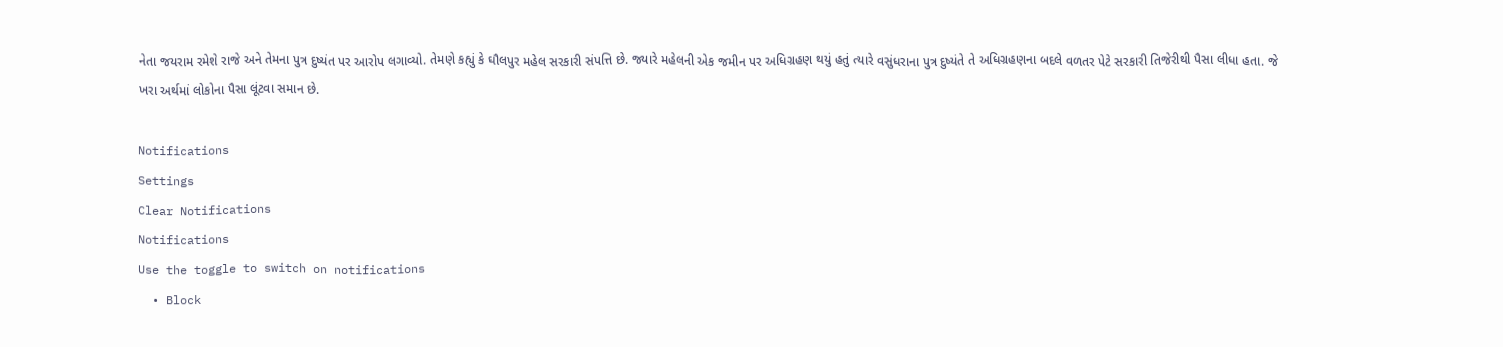નેતા જયરામ રમેશે રાજે અને તેમના પુત્ર દુષ્યંત પર આરોપ લગાવ્યો. તેમણે કહ્યું કે ઘૌલપુર મહેલ સરકારી સંપત્તિ છે. જ્યારે મહેલની એક જમીન પર અધિગ્રહણ થયું હતું ત્યારે વસુંધરાના પુત્ર દુષ્યંતે તે અધિગ્રહણના બદલે વળતર પેટે સરકારી તિજેરીથી પૈસા લીધા હતા. જે ખરા અર્થમાં લોકોના પૈસા લૂંટવા સમાન છે.

Notifications
Settings
Clear Notifications
Notifications
Use the toggle to switch on notifications
  • Block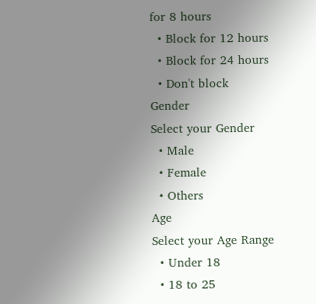for 8 hours
  • Block for 12 hours
  • Block for 24 hours
  • Don't block
Gender
Select your Gender
  • Male
  • Female
  • Others
Age
Select your Age Range
  • Under 18
  • 18 to 25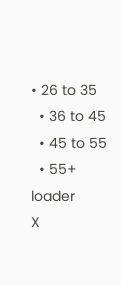• 26 to 35
  • 36 to 45
  • 45 to 55
  • 55+
loader
X